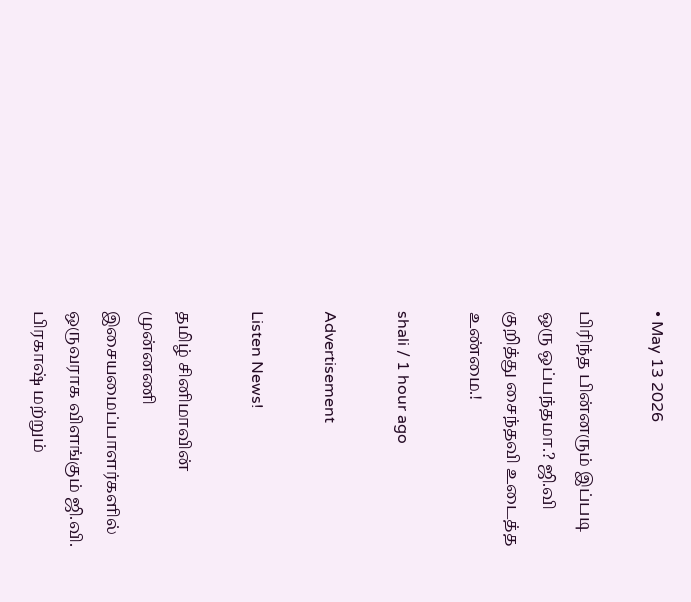• May 13 2026

பிரிந்த பின்னரும் இப்படி ஒரு ஒப்பந்தமா.? ஜி.வி குறித்து சைந்தவி உடைத்த உண்மை.!

shali / 1 hour ago

Advertisement

Listen News!

தமிழ் சினிமாவின் முன்னணி இசையமைப்பாளர்களில் ஒருவராக விளங்கும் ஜி.வி. பிரகாஷ் மற்றும்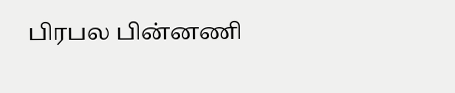பிரபல பின்னணி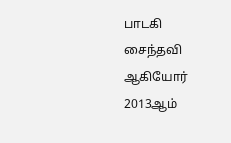பாடகி சைந்தவி ஆகியோர் 2013ஆம்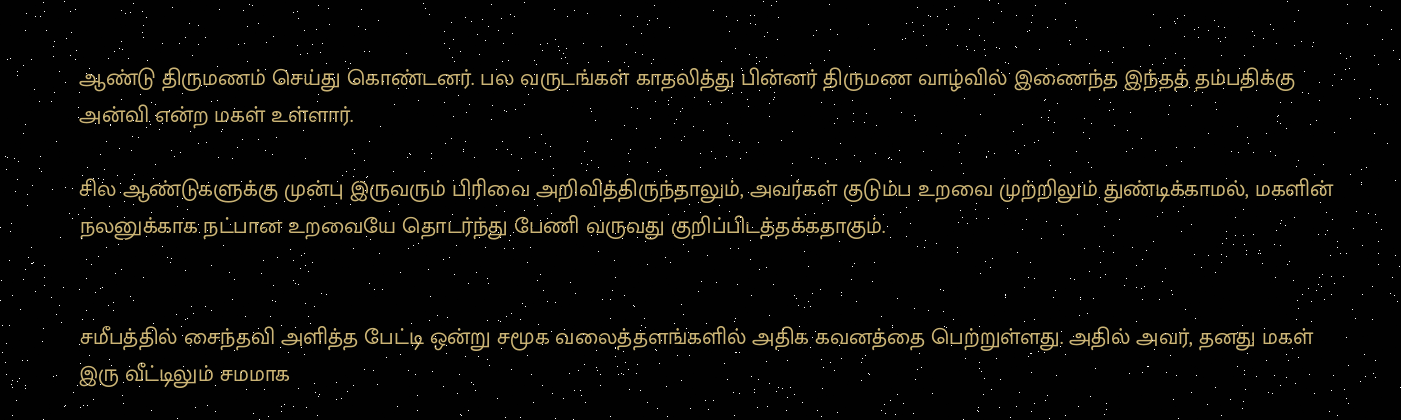ஆண்டு திருமணம் செய்து கொண்டனர். பல வருடங்கள் காதலித்து பின்னர் திருமண வாழ்வில் இணைந்த இந்தத் தம்பதிக்கு அன்வி என்ற மகள் உள்ளார்.

சில ஆண்டுகளுக்கு முன்பு இருவரும் பிரிவை அறிவித்திருந்தாலும், அவர்கள் குடும்ப உறவை முற்றிலும் துண்டிக்காமல், மகளின் நலனுக்காக நட்பான உறவையே தொடர்ந்து பேணி வருவது குறிப்பிடத்தக்கதாகும்.


சமீபத்தில் சைந்தவி அளித்த பேட்டி ஒன்று சமூக வலைத்தளங்களில் அதிக கவனத்தை பெற்றுள்ளது. அதில் அவர், தனது மகள் இரு வீட்டிலும் சமமாக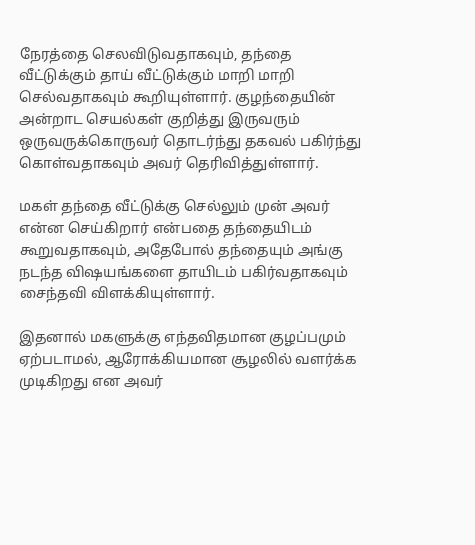நேரத்தை செலவிடுவதாகவும், தந்தை வீட்டுக்கும் தாய் வீட்டுக்கும் மாறி மாறி செல்வதாகவும் கூறியுள்ளார். குழந்தையின் அன்றாட செயல்கள் குறித்து இருவரும் ஒருவருக்கொருவர் தொடர்ந்து தகவல் பகிர்ந்து கொள்வதாகவும் அவர் தெரிவித்துள்ளார்.

மகள் தந்தை வீட்டுக்கு செல்லும் முன் அவர் என்ன செய்கிறார் என்பதை தந்தையிடம் கூறுவதாகவும், அதேபோல் தந்தையும் அங்கு நடந்த விஷயங்களை தாயிடம் பகிர்வதாகவும் சைந்தவி விளக்கியுள்ளார்.

இதனால் மகளுக்கு எந்தவிதமான குழப்பமும் ஏற்படாமல், ஆரோக்கியமான சூழலில் வளர்க்க முடிகிறது என அவர்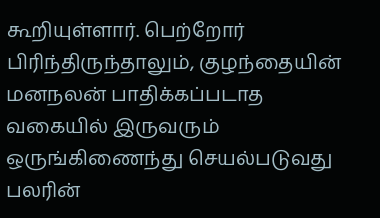கூறியுள்ளார். பெற்றோர் பிரிந்திருந்தாலும், குழந்தையின் மனநலன் பாதிக்கப்படாத வகையில் இருவரும் ஒருங்கிணைந்து செயல்படுவது பலரின்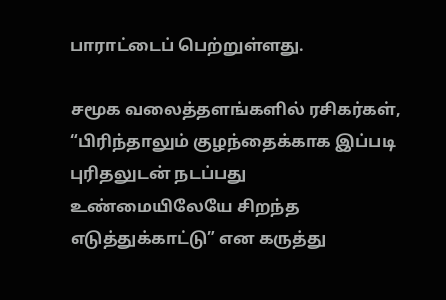பாராட்டைப் பெற்றுள்ளது.

சமூக வலைத்தளங்களில் ரசிகர்கள், “பிரிந்தாலும் குழந்தைக்காக இப்படி புரிதலுடன் நடப்பது உண்மையிலேயே சிறந்த எடுத்துக்காட்டு” என கருத்து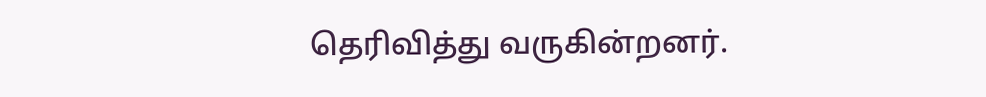தெரிவித்து வருகின்றனர்.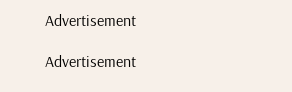Advertisement

Advertisement